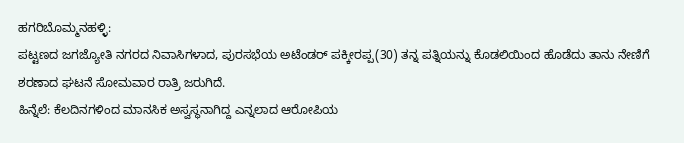ಹಗರಿಬೊಮ್ಮನಹಳ್ಳಿ:
ಪಟ್ಟಣದ ಜಗಜ್ಯೋತಿ ನಗರದ ನಿವಾಸಿಗಳಾದ, ಪುರಸಭೆಯ ಅಟೆಂಡರ್ ಪಕ್ಕೀರಪ್ಪ(30) ತನ್ನ ಪತ್ನಿಯನ್ನು ಕೊಡಲಿಯಿಂದ ಹೊಡೆದು ತಾನು ನೇಣಿಗೆ ಶರಣಾದ ಘಟನೆ ಸೋಮವಾರ ರಾತ್ರಿ ಜರುಗಿದೆ.
ಹಿನ್ನೆಲೆ: ಕೆಲದಿನಗಳಿಂದ ಮಾನಸಿಕ ಅಸ್ವಸ್ಥನಾಗಿದ್ದ ಎನ್ನಲಾದ ಆರೋಪಿಯ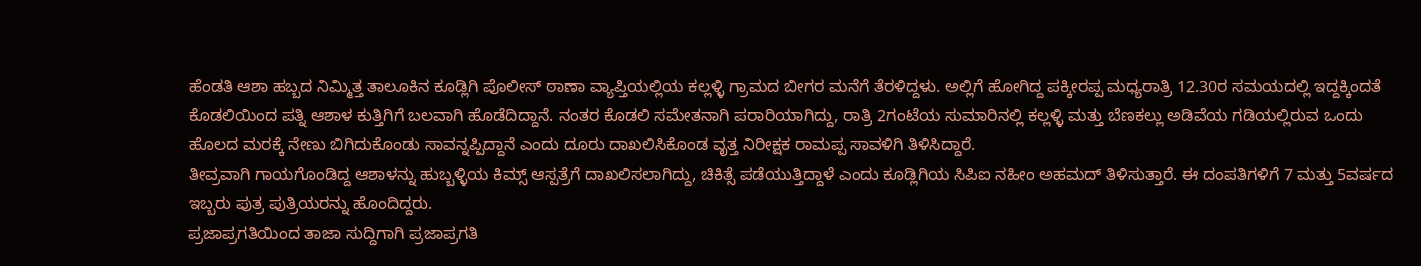ಹೆಂಡತಿ ಆಶಾ ಹಬ್ಬದ ನಿಮ್ಮಿತ್ತ ತಾಲೂಕಿನ ಕೂಡ್ಲಿಗಿ ಪೊಲೀಸ್ ಠಾಣಾ ವ್ಯಾಪ್ತಿಯಲ್ಲಿಯ ಕಲ್ಲಳ್ಳಿ ಗ್ರಾಮದ ಬೀಗರ ಮನೆಗೆ ತೆರಳಿದ್ದಳು. ಅಲ್ಲಿಗೆ ಹೋಗಿದ್ದ ಪಕ್ಕೀರಪ್ಪ ಮಧ್ಯರಾತ್ರಿ 12.30ರ ಸಮಯದಲ್ಲಿ ಇದ್ದಕ್ಕಿಂದತೆ ಕೊಡಲಿಯಿಂದ ಪತ್ನಿ ಆಶಾಳ ಕುತ್ತಿಗಿಗೆ ಬಲವಾಗಿ ಹೊಡೆದಿದ್ದಾನೆ. ನಂತರ ಕೊಡಲಿ ಸಮೇತನಾಗಿ ಪರಾರಿಯಾಗಿದ್ದು, ರಾತ್ರಿ 2ಗಂಟೆಯ ಸುಮಾರಿನಲ್ಲಿ ಕಲ್ಲಳ್ಳಿ ಮತ್ತು ಬೆಣಕಲ್ಲು ಅಡಿವೆಯ ಗಡಿಯಲ್ಲಿರುವ ಒಂದು ಹೊಲದ ಮರಕ್ಕೆ ನೇಣು ಬಿಗಿದುಕೊಂಡು ಸಾವನ್ನಪ್ಪಿದ್ದಾನೆ ಎಂದು ದೂರು ದಾಖಲಿಸಿಕೊಂಡ ವೃತ್ತ ನಿರೀಕ್ಷಕ ರಾಮಪ್ಪ ಸಾವಳಿಗಿ ತಿಳಿಸಿದ್ದಾರೆ.
ತೀವ್ರವಾಗಿ ಗಾಯಗೊಂಡಿದ್ದ ಆಶಾಳನ್ನು ಹುಬ್ಬಳ್ಳಿಯ ಕಿಮ್ಸ್ ಆಸ್ಪತ್ರೆಗೆ ದಾಖಲಿಸಲಾಗಿದ್ದು, ಚಿಕಿತ್ಸೆ ಪಡೆಯುತ್ತಿದ್ದಾಳೆ ಎಂದು ಕೂಡ್ಲಿಗಿಯ ಸಿಪಿಐ ನಹೀಂ ಅಹಮದ್ ತಿಳಿಸುತ್ತಾರೆ. ಈ ದಂಪತಿಗಳಿಗೆ 7 ಮತ್ತು 5ವರ್ಷದ ಇಬ್ಬರು ಪುತ್ರ ಪುತ್ರಿಯರನ್ನು ಹೊಂದಿದ್ದರು.
ಪ್ರಜಾಪ್ರಗತಿಯಿಂದ ತಾಜಾ ಸುದ್ದಿಗಾಗಿ ಪ್ರಜಾಪ್ರಗತಿ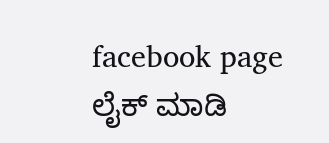facebook page ಲೈಕ್ ಮಾಡಿ